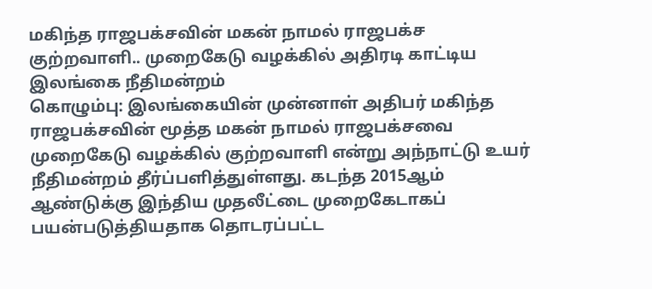மகிந்த ராஜபக்சவின் மகன் நாமல் ராஜபக்ச குற்றவாளி.. முறைகேடு வழக்கில் அதிரடி காட்டிய இலங்கை நீதிமன்றம்
கொழும்பு: இலங்கையின் முன்னாள் அதிபர் மகிந்த ராஜபக்சவின் மூத்த மகன் நாமல் ராஜபக்சவை முறைகேடு வழக்கில் குற்றவாளி என்று அந்நாட்டு உயர் நீதிமன்றம் தீர்ப்பளித்துள்ளது. கடந்த 2015ஆம் ஆண்டுக்கு இந்திய முதலீட்டை முறைகேடாகப் பயன்படுத்தியதாக தொடரப்பட்ட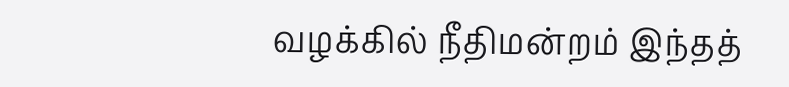வழக்கில் நீதிமன்றம் இந்தத்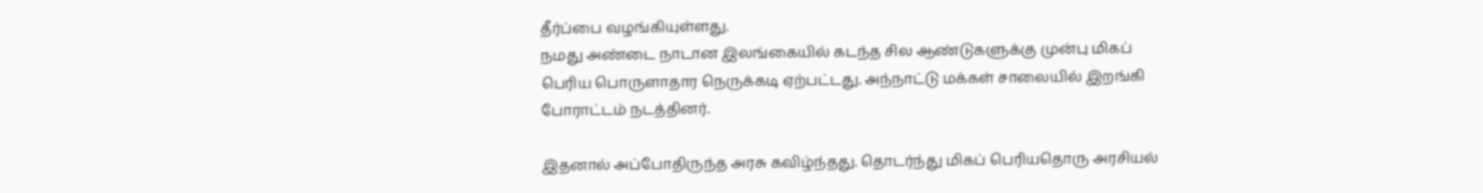தீர்ப்பை வழங்கியுள்ளது.
நமது அண்டை நாடான இலங்கையில் கடந்த சில ஆண்டுகளுக்கு முன்பு மிகப் பெரிய பொருளாதார நெருக்கடி ஏற்பட்டது. அந்நாட்டு மக்கள் சாலையில் இறங்கி போராட்டம் நடத்தினர்.

இதனால் அப்போதிருந்த அரசு கவிழ்ந்தது. தொடர்ந்து மிகப் பெரியதொரு அரசியல்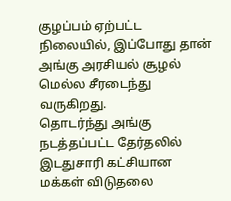குழப்பம் ஏற்பட்ட நிலையில், இப்போது தான் அங்கு அரசியல் சூழல் மெல்ல சீரடைந்து வருகிறது.
தொடர்ந்து அங்கு நடத்தப்பட்ட தேர்தலில் இடதுசாரி கட்சியான மக்கள் விடுதலை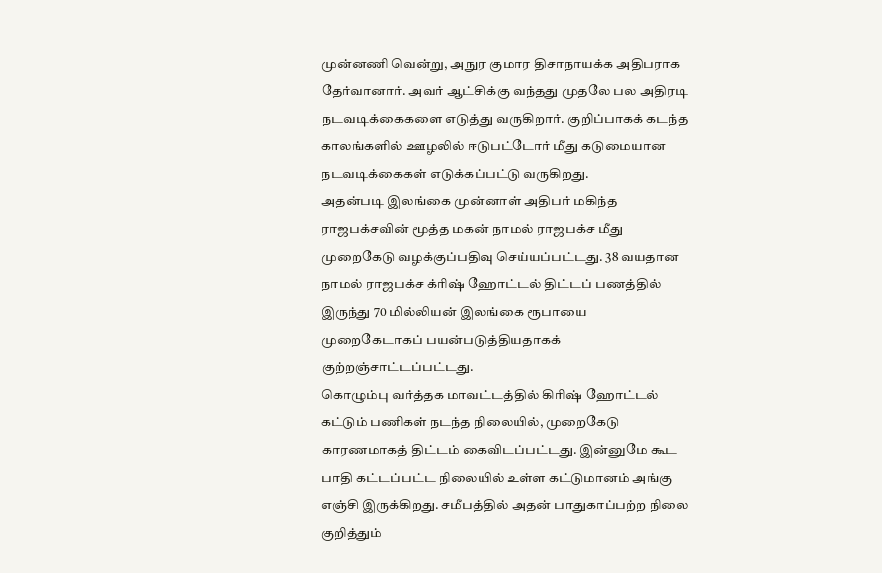முன்னணி வென்று, அநுர குமார திசாநாயக்க அதிபராக தேர்வானார். அவர் ஆட்சிக்கு வந்தது முதலே பல அதிரடி நடவடிக்கைகளை எடுத்து வருகிறார். குறிப்பாகக் கடந்த காலங்களில் ஊழலில் ஈடுபட்டோர் மீது கடுமையான நடவடிக்கைகள் எடுக்கப்பட்டு வருகிறது.
அதன்படி இலங்கை முன்னாள் அதிபர் மகிந்த ராஜபக்சவின் மூத்த மகன் நாமல் ராஜபக்ச மீது முறைகேடு வழக்குப்பதிவு செய்யப்பட்டது. 38 வயதான நாமல் ராஜபக்ச க்ரிஷ் ஹோட்டல் திட்டப் பணத்தில் இருந்து 70 மில்லியன் இலங்கை ரூபாயை முறைகேடாகப் பயன்படுத்தியதாகக் குற்றஞ்சாட்டப்பட்டது.
கொழும்பு வர்த்தக மாவட்டத்தில் கிரிஷ் ஹோட்டல் கட்டும் பணிகள் நடந்த நிலையில், முறைகேடு காரணமாகத் திட்டம் கைவிடப்பட்டது. இன்னுமே கூட பாதி கட்டப்பட்ட நிலையில் உள்ள கட்டுமானம் அங்கு எஞ்சி இருக்கிறது. சமீபத்தில் அதன் பாதுகாப்பற்ற நிலை குறித்தும்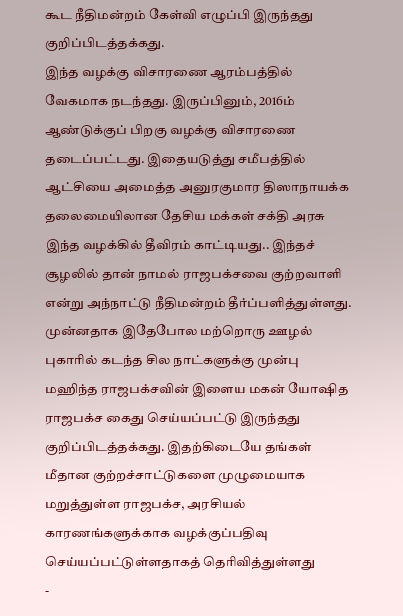கூட நீதிமன்றம் கேள்வி எழுப்பி இருந்தது குறிப்பிடத்தக்கது.
இந்த வழக்கு விசாரணை ஆரம்பத்தில் வேகமாக நடந்தது. இருப்பினும், 2016ம் ஆண்டுக்குப் பிறகு வழக்கு விசாரணை தடைப்பட்டது. இதையடுத்து சமீபத்தில் ஆட்சியை அமைத்த அனுரகுமார திஸாநாயக்க தலைமையிலான தேசிய மக்கள் சக்தி அரசு இந்த வழக்கில் தீவிரம் காட்டியது.. இந்தச் சூழலில் தான் நாமல் ராஜபக்சவை குற்றவாளி என்று அந்நாட்டு நீதிமன்றம் தீர்ப்பளித்துள்ளது.
முன்னதாக இதேபோல மற்றொரு ஊழல் புகாரில் கடந்த சில நாட்களுக்கு முன்பு மஹிந்த ராஜபக்சவின் இளைய மகன் யோஷித ராஜபக்ச கைது செய்யப்பட்டு இருந்தது குறிப்பிடத்தக்கது. இதற்கிடையே தங்கள் மீதான குற்றச்சாட்டுகளை முழுமையாக மறுத்துள்ள ராஜபக்ச, அரசியல் காரணங்களுக்காக வழக்குப்பதிவு செய்யப்பட்டுள்ளதாகத் தெரிவித்துள்ளது
-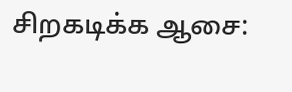சிறகடிக்க ஆசை: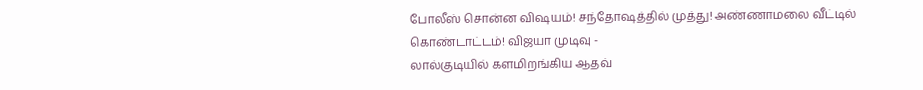போலீஸ் சொன்ன விஷயம்! சந்தோஷத்தில் முத்து! அண்ணாமலை வீட்டில் கொண்டாட்டம்! விஜயா முடிவு -
லால்குடியில் களமிறங்கிய ஆதவ்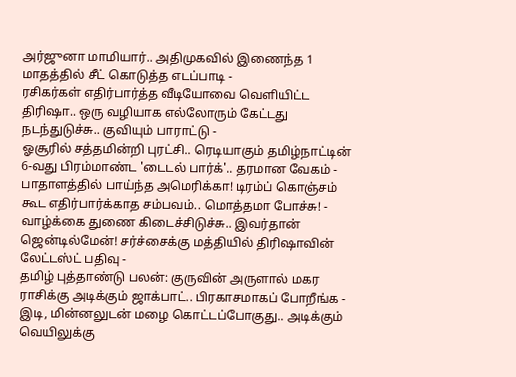அர்ஜுனா மாமியார்.. அதிமுகவில் இணைந்த 1 மாதத்தில் சீட் கொடுத்த எடப்பாடி -
ரசிகர்கள் எதிர்பார்த்த வீடியோவை வெளியிட்ட திரிஷா.. ஒரு வழியாக எல்லோரும் கேட்டது நடந்துடுச்சு.. குவியும் பாராட்டு -
ஓசூரில் சத்தமின்றி புரட்சி.. ரெடியாகும் தமிழ்நாட்டின் 6-வது பிரம்மாண்ட 'டைடல் பார்க்'.. தரமான வேகம் -
பாதாளத்தில் பாய்ந்த அமெரிக்கா! டிரம்ப் கொஞ்சம் கூட எதிர்பார்க்காத சம்பவம்.. மொத்தமா போச்சு! -
வாழ்க்கை துணை கிடைச்சிடுச்சு.. இவர்தான் ஜென்டில்மேன்! சர்ச்சைக்கு மத்தியில் திரிஷாவின் லேட்டஸ்ட் பதிவு -
தமிழ் புத்தாண்டு பலன்: குருவின் அருளால் மகர ராசிக்கு அடிக்கும் ஜாக்பாட்.. பிரகாசமாகப் போறீங்க -
இடி, மின்னலுடன் மழை கொட்டப்போகுது.. அடிக்கும் வெயிலுக்கு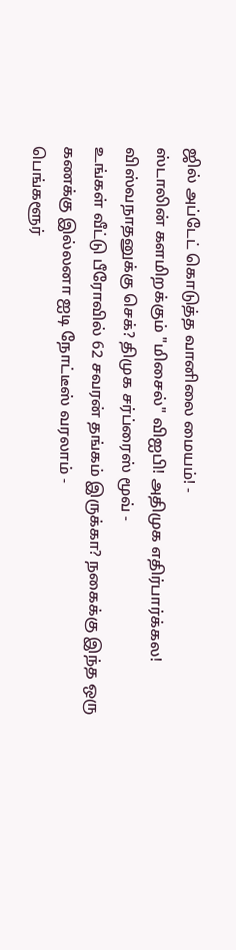ஜில் அப்டேட் கொடுத்த வானிலை மையம்! -
ஸ்டாலின் களமிறக்கும் "மிசைல்" விஐபி! அதிமுக எதிர்பார்க்கல! விஸ்வநாதனுக்கு செக்? திமுக சர்ப்ரைஸ் மூவ் -
உங்கள் வீட்டு பீரோவில் 62 சவரன் தங்கம் இருக்கா? நகைக்கு இந்த ஒரு கணக்கு இல்லனா ஐடி நோட்டீஸ் வரலாம் -
பெங்களூர்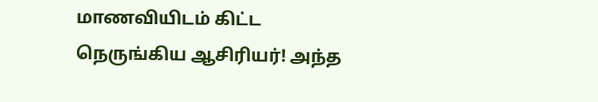மாணவியிடம் கிட்ட நெருங்கிய ஆசிரியர்! அந்த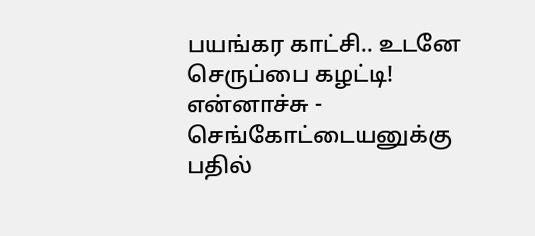பயங்கர காட்சி.. உடனே செருப்பை கழட்டி! என்னாச்சு -
செங்கோட்டையனுக்கு பதில்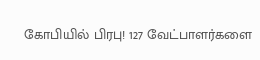கோபியில் பிரபு! 127 வேட்பாளர்களை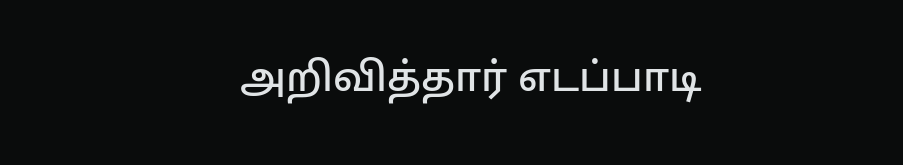அறிவித்தார் எடப்பாடி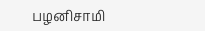பழனிசாமி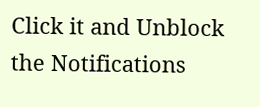Click it and Unblock the Notifications